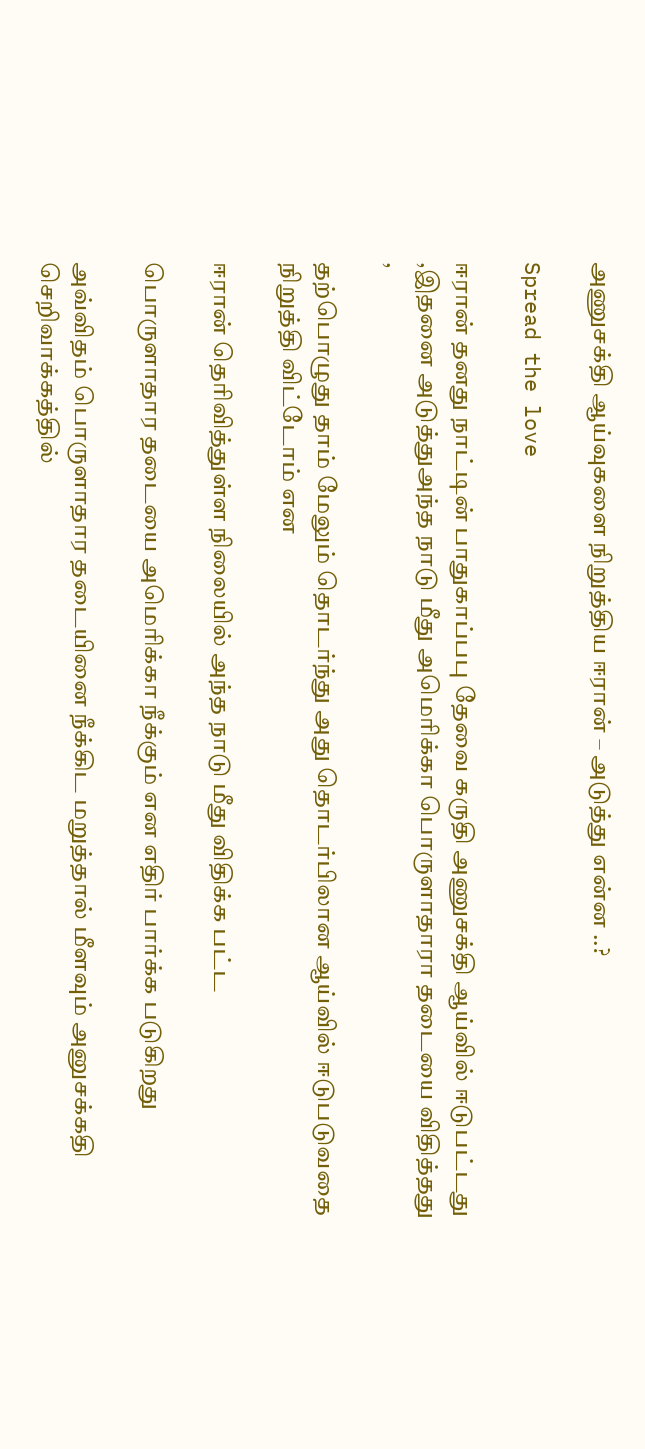அணுசக்தி ஆய்வுகளை நிறுத்திய ஈரான் – அடுத்து என்ன ..?

Spread the love

ஈரான் தனது நாட்டின் பாதுகாப்பபு தேவை கருதி அணுசக்தி ஆய்வில் ஈடுபட்டது ,இதனை அடுத்துஅந்த நாடு மீது அமெரிக்கா பொருளாதாரா தடையை விதித்தது ,

தற்பொழுது தாம் மேலும் தொடர்ந்து அது தொடர்பிலான ஆய்வில் ஈடுபடுவதை நிறுத்தி விட்டோம் என

ஈரான் தெரிவித்துள்ள நிலையில் அந்த நாடு மீது விதிக்க பட்ட

பொருளாதார தடையை அமெரிக்கா நீக்கும் என எதிர் பார்க்க படுகிறது

அவ்விதம் பொருளாதார தடையினை நீக்கிட மறுத்தால் மீளவும் அனுசக்கதி செறிவாக்கத்தில்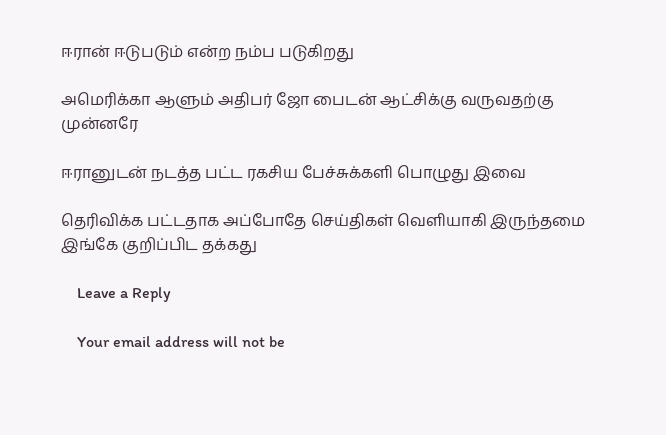ஈரான் ஈடுபடும் என்ற நம்ப படுகிறது

அமெரிக்கா ஆளும் அதிபர் ஜோ பைடன் ஆட்சிக்கு வருவதற்கு முன்னரே

ஈரானுடன் நடத்த பட்ட ரகசிய பேச்சுக்களி பொழுது இவை

தெரிவிக்க பட்டதாக அப்போதே செய்திகள் வெளியாகி இருந்தமை இங்கே குறிப்பிட தக்கது

    Leave a Reply

    Your email address will not be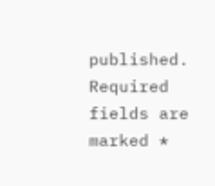published. Required fields are marked *